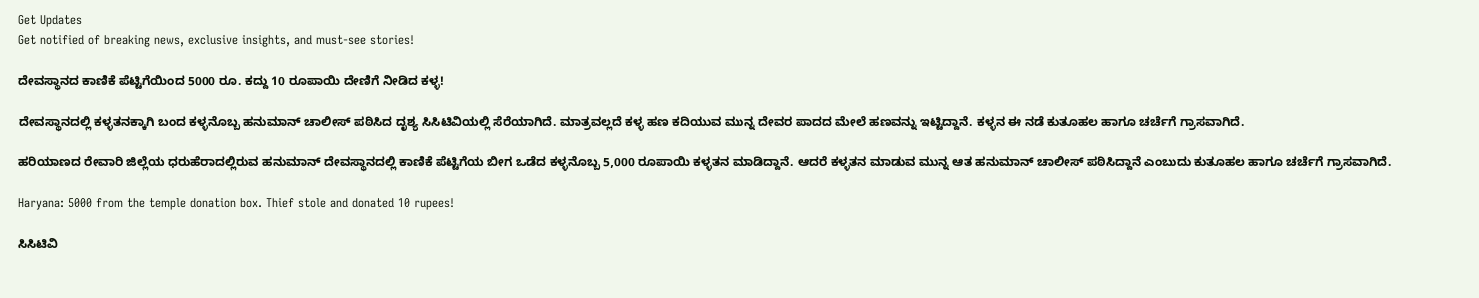Get Updates
Get notified of breaking news, exclusive insights, and must-see stories!

ದೇವಸ್ಥಾನದ ಕಾಣಿಕೆ ಪೆಟ್ಟಿಗೆಯಿಂದ 5000 ರೂ. ಕದ್ದು 10 ರೂಪಾಯಿ ದೇಣಿಗೆ ನೀಡಿದ ಕಳ್ಳ!

ದೇವಸ್ಥಾನದಲ್ಲಿ ಕಳ್ಳತನಕ್ಕಾಗಿ ಬಂದ ಕಳ್ಳನೊಬ್ಬ ಹನುಮಾನ್ ಚಾಲೀಸ್ ಪಠಿಸಿದ ದೃಶ್ಯ ಸಿಸಿಟಿವಿಯಲ್ಲಿ ಸೆರೆಯಾಗಿದೆ. ಮಾತ್ರವಲ್ಲದೆ ಕಳ್ಳ ಹಣ ಕದಿಯುವ ಮುನ್ನ ದೇವರ ಪಾದದ ಮೇಲೆ ಹಣವನ್ನು ಇಟ್ಟಿದ್ದಾನೆ. ಕಳ್ಳನ ಈ ನಡೆ ಕುತೂಹಲ ಹಾಗೂ ಚರ್ಚೆಗೆ ಗ್ರಾಸವಾಗಿದೆ.

ಹರಿಯಾಣದ ರೇವಾರಿ ಜಿಲ್ಲೆಯ ಧರುಹೆರಾದಲ್ಲಿರುವ ಹನುಮಾನ್ ದೇವಸ್ಥಾನದಲ್ಲಿ ಕಾಣಿಕೆ ಪೆಟ್ಟಿಗೆಯ ಬೀಗ ಒಡೆದ ಕಳ್ಳನೊಬ್ಬ 5,000 ರೂಪಾಯಿ ಕಳ್ಳತನ ಮಾಡಿದ್ದಾನೆ. ಆದರೆ ಕಳ್ಳತನ ಮಾಡುವ ಮುನ್ನ ಆತ ಹನುಮಾನ್ ಚಾಲೀಸ್ ಪಠಿಸಿದ್ದಾನೆ ಎಂಬುದು ಕುತೂಹಲ ಹಾಗೂ ಚರ್ಚೆಗೆ ಗ್ರಾಸವಾಗಿದೆ.

Haryana: 5000 from the temple donation box. Thief stole and donated 10 rupees!

ಸಿಸಿಟಿವಿ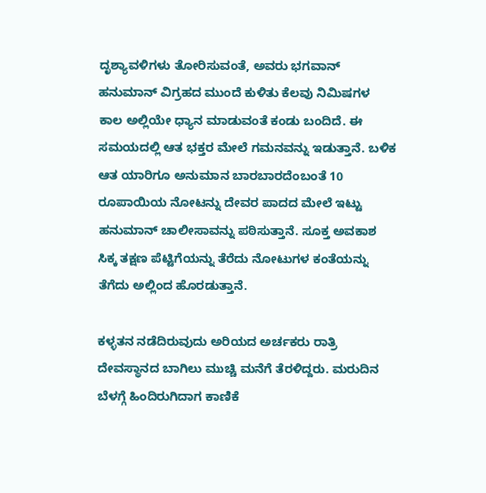ದೃಶ್ಯಾವಳಿಗಳು ತೋರಿಸುವಂತೆ, ಅವರು ಭಗವಾನ್ ಹನುಮಾನ್ ವಿಗ್ರಹದ ಮುಂದೆ ಕುಳಿತು ಕೆಲವು ನಿಮಿಷಗಳ ಕಾಲ ಅಲ್ಲಿಯೇ ಧ್ಯಾನ ಮಾಡುವಂತೆ ಕಂಡು ಬಂದಿದೆ. ಈ ಸಮಯದಲ್ಲಿ ಆತ ಭಕ್ತರ ಮೇಲೆ ಗಮನವನ್ನು ಇಡುತ್ತಾನೆ. ಬಳಿಕ ಆತ ಯಾರಿಗೂ ಅನುಮಾನ ಬಾರಬಾರದೆಂಬಂತೆ 10 ರೂಪಾಯಿಯ ನೋಟನ್ನು ದೇವರ ಪಾದದ ಮೇಲೆ ಇಟ್ಟು ಹನುಮಾನ್ ಚಾಲೀಸಾವನ್ನು ಪಠಿಸುತ್ತಾನೆ. ಸೂಕ್ತ ಅವಕಾಶ ಸಿಕ್ಕ ತಕ್ಷಣ ಪೆಟ್ಟಿಗೆಯನ್ನು ತೆರೆದು ನೋಟುಗಳ ಕಂತೆಯನ್ನು ತೆಗೆದು ಅಲ್ಲಿಂದ ಹೊರಡುತ್ತಾನೆ.

ಕಳ್ಳತನ ನಡೆದಿರುವುದು ಅರಿಯದ ಅರ್ಚಕರು ರಾತ್ರಿ ದೇವಸ್ಥಾನದ ಬಾಗಿಲು ಮುಚ್ಚಿ ಮನೆಗೆ ತೆರಳಿದ್ದರು. ಮರುದಿನ ಬೆಳಗ್ಗೆ ಹಿಂದಿರುಗಿದಾಗ ಕಾಣಿಕೆ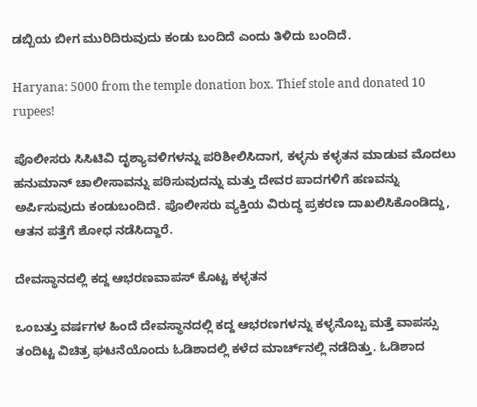ಡಬ್ಬಿಯ ಬೀಗ ಮುರಿದಿರುವುದು ಕಂಡು ಬಂದಿದೆ ಎಂದು ತಿಳಿದು ಬಂದಿದೆ.

Haryana: 5000 from the temple donation box. Thief stole and donated 10 rupees!

ಪೊಲೀಸರು ಸಿಸಿಟಿವಿ ದೃಶ್ಯಾವಳಿಗಳನ್ನು ಪರಿಶೀಲಿಸಿದಾಗ, ಕಳ್ಳನು ಕಳ್ಳತನ ಮಾಡುವ ಮೊದಲು ಹನುಮಾನ್ ಚಾಲೀಸಾವನ್ನು ಪಠಿಸುವುದನ್ನು ಮತ್ತು ದೇವರ ಪಾದಗಳಿಗೆ ಹಣವನ್ನು ಅರ್ಪಿಸುವುದು ಕಂಡುಬಂದಿದೆ. ಪೊಲೀಸರು ವ್ಯಕ್ತಿಯ ವಿರುದ್ಧ ಪ್ರಕರಣ ದಾಖಲಿಸಿಕೊಂಡಿದ್ದು, ಆತನ ಪತ್ತೆಗೆ ಶೋಧ ನಡೆಸಿದ್ದಾರೆ.

ದೇವಸ್ಥಾನದಲ್ಲಿ ಕದ್ದ ಆಭರಣವಾಪಸ್ ಕೊಟ್ಟ ಕಳ್ಳತನ

ಒಂಬತ್ತು ವರ್ಷಗಳ ಹಿಂದೆ ದೇವಸ್ಥಾನದಲ್ಲಿ ಕದ್ದ ಆಭರಣಗಳನ್ನು ಕಳ್ಳನೊಬ್ಬ ಮತ್ತೆ ವಾಪಸ್ಸು ತಂದಿಟ್ಟ ವಿಚಿತ್ರ ಘಟನೆಯೊಂದು ಓಡಿಶಾದಲ್ಲಿ ಕಳೆದ ಮಾರ್ಚ್‌ನಲ್ಲಿ ನಡೆದಿತ್ತು. ಓಡಿಶಾದ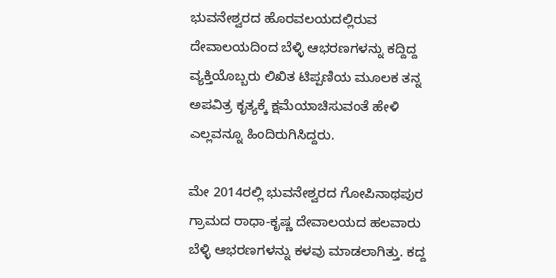ಭುವನೇಶ್ವರದ ಹೊರವಲಯದಲ್ಲಿರುವ ದೇವಾಲಯದಿಂದ ಬೆಳ್ಳಿ ಆಭರಣಗಳನ್ನು ಕದ್ದಿದ್ದ ವ್ಯಕ್ತಿಯೊಬ್ಬರು ಲಿಖಿತ ಟಿಪ್ಪಣಿಯ ಮೂಲಕ ತನ್ನ ಅಪವಿತ್ರ ಕೃತ್ಯಕ್ಕೆ ಕ್ಷಮೆಯಾಚಿಸುವಂತೆ ಹೇಳಿ ಎಲ್ಲವನ್ನೂ ಹಿಂದಿರುಗಿಸಿದ್ದರು.

ಮೇ 2014ರಲ್ಲಿ ಭುವನೇಶ್ವರದ ಗೋಪಿನಾಥಪುರ ಗ್ರಾಮದ ರಾಧಾ-ಕೃಷ್ಣ ದೇವಾಲಯದ ಹಲವಾರು ಬೆಳ್ಳಿ ಆಭರಣಗಳನ್ನು ಕಳವು ಮಾಡಲಾಗಿತ್ತು. ಕದ್ದ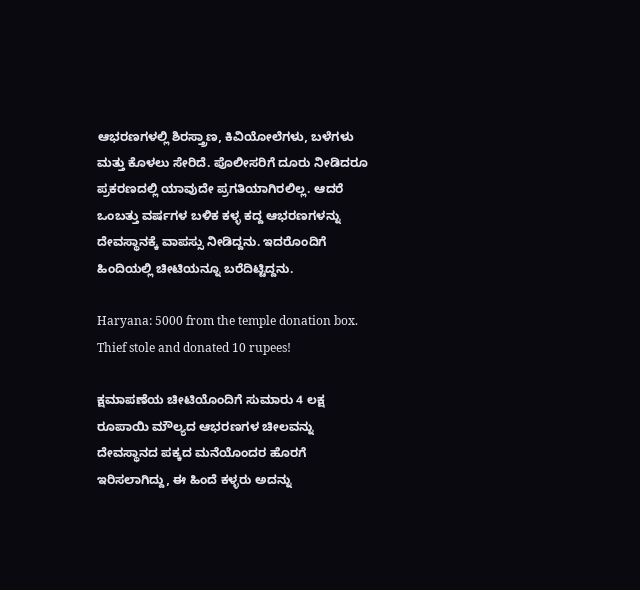ಆಭರಣಗಳಲ್ಲಿ ಶಿರಸ್ತ್ರಾಣ, ಕಿವಿಯೋಲೆಗಳು, ಬಳೆಗಳು ಮತ್ತು ಕೊಳಲು ಸೇರಿದೆ. ಪೊಲೀಸರಿಗೆ ದೂರು ನೀಡಿದರೂ ಪ್ರಕರಣದಲ್ಲಿ ಯಾವುದೇ ಪ್ರಗತಿಯಾಗಿರಲಿಲ್ಲ. ಆದರೆ ಒಂಬತ್ತು ವರ್ಷಗಳ ಬಳಿಕ ಕಳ್ಳ ಕದ್ದ ಆಭರಣಗಳನ್ನು ದೇವಸ್ಥಾನಕ್ಕೆ ವಾಪಸ್ಸು ನೀಡಿದ್ದನು. ಇದರೊಂದಿಗೆ ಹಿಂದಿಯಲ್ಲಿ ಚೀಟಿಯನ್ನೂ ಬರೆದಿಟ್ಟಿದ್ದನು.

Haryana: 5000 from the temple donation box. Thief stole and donated 10 rupees!

ಕ್ಷಮಾಪಣೆಯ ಚೀಟಿಯೊಂದಿಗೆ ಸುಮಾರು 4 ಲಕ್ಷ ರೂಪಾಯಿ ಮೌಲ್ಯದ ಆಭರಣಗಳ ಚೀಲವನ್ನು ದೇವಸ್ಥಾನದ ಪಕ್ಕದ ಮನೆಯೊಂದರ ಹೊರಗೆ ಇರಿಸಲಾಗಿದ್ದು, ಈ ಹಿಂದೆ ಕಳ್ಳರು ಅದನ್ನು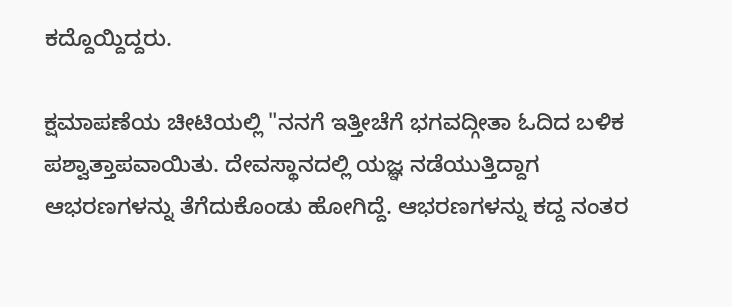ಕದ್ದೊಯ್ದಿದ್ದರು.

ಕ್ಷಮಾಪಣೆಯ ಚೀಟಿಯಲ್ಲಿ "ನನಗೆ ಇತ್ತೀಚೆಗೆ ಭಗವದ್ಗೀತಾ ಓದಿದ ಬಳಿಕ ಪಶ್ವಾತ್ತಾಪವಾಯಿತು. ದೇವಸ್ಥಾನದಲ್ಲಿ ಯಜ್ಞ ನಡೆಯುತ್ತಿದ್ದಾಗ ಆಭರಣಗಳನ್ನು ತೆಗೆದುಕೊಂಡು ಹೋಗಿದ್ದೆ. ಆಭರಣಗಳನ್ನು ಕದ್ದ ನಂತರ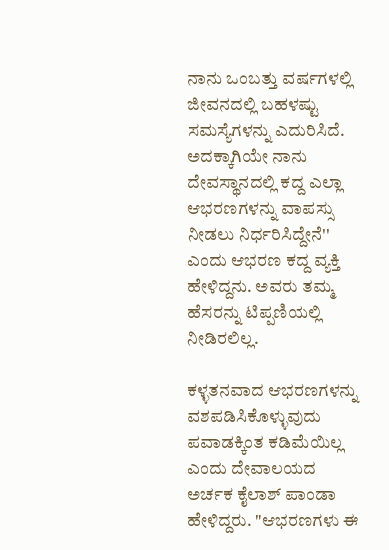ನಾನು ಒಂಬತ್ತು ವರ್ಷಗಳಲ್ಲಿ ಜೀವನದಲ್ಲಿ ಬಹಳಷ್ಟು ಸಮಸ್ಯೆಗಳನ್ನು ಎದುರಿಸಿದೆ. ಅದಕ್ಕಾಗಿಯೇ ನಾನು ದೇವಸ್ಥಾನದಲ್ಲಿ ಕದ್ದ ಎಲ್ಲಾ ಆಭರಣಗಳನ್ನು ವಾಪಸ್ಸು ನೀಡಲು ನಿರ್ಧರಿಸಿದ್ದೇನೆ'' ಎಂದು ಆಭರಣ ಕದ್ದ ವ್ಯಕ್ತಿ ಹೇಳಿದ್ದನು. ಅವರು ತಮ್ಮ ಹೆಸರನ್ನು ಟಿಪ್ಪಣಿಯಲ್ಲಿ ನೀಡಿರಲಿಲ್ಲ.

ಕಳ್ಳತನವಾದ ಆಭರಣಗಳನ್ನು ವಶಪಡಿಸಿಕೊಳ್ಳುವುದು ಪವಾಡಕ್ಕಿಂತ ಕಡಿಮೆಯಿಲ್ಲ ಎಂದು ದೇವಾಲಯದ ಅರ್ಚಕ ಕೈಲಾಶ್ ಪಾಂಡಾ ಹೇಳಿದ್ದರು. "ಆಭರಣಗಳು ಈ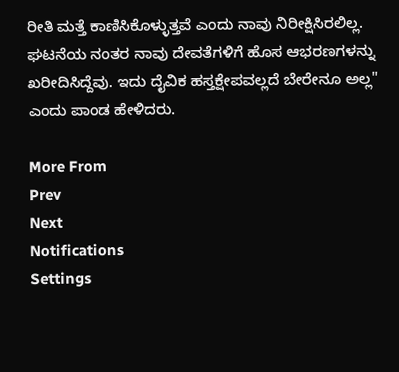ರೀತಿ ಮತ್ತೆ ಕಾಣಿಸಿಕೊಳ್ಳುತ್ತವೆ ಎಂದು ನಾವು ನಿರೀಕ್ಷಿಸಿರಲಿಲ್ಲ. ಘಟನೆಯ ನಂತರ ನಾವು ದೇವತೆಗಳಿಗೆ ಹೊಸ ಆಭರಣಗಳನ್ನು ಖರೀದಿಸಿದ್ದೆವು. ಇದು ದೈವಿಕ ಹಸ್ತಕ್ಷೇಪವಲ್ಲದೆ ಬೇರೇನೂ ಅಲ್ಲ" ಎಂದು ಪಾಂಡ ಹೇಳಿದರು.

More From
Prev
Next
Notifications
Settings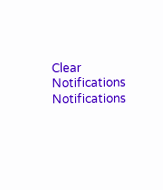Clear Notifications
Notifications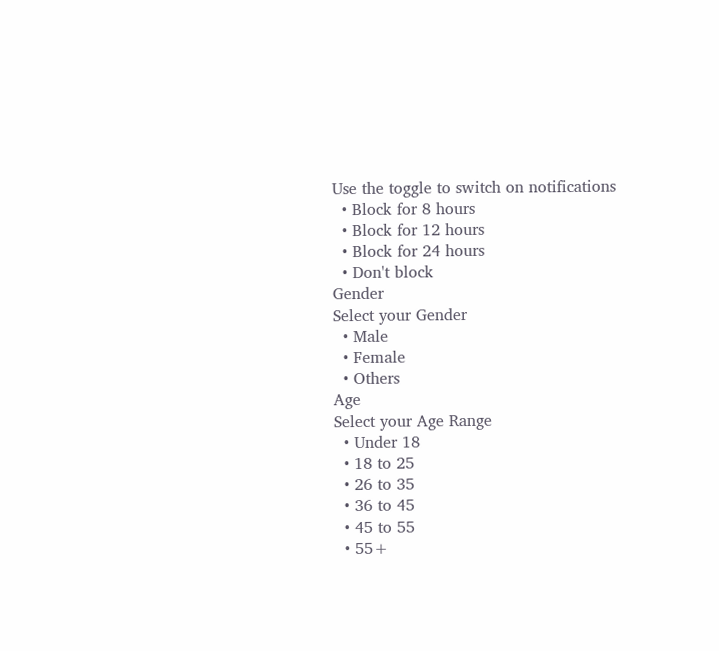Use the toggle to switch on notifications
  • Block for 8 hours
  • Block for 12 hours
  • Block for 24 hours
  • Don't block
Gender
Select your Gender
  • Male
  • Female
  • Others
Age
Select your Age Range
  • Under 18
  • 18 to 25
  • 26 to 35
  • 36 to 45
  • 45 to 55
  • 55+